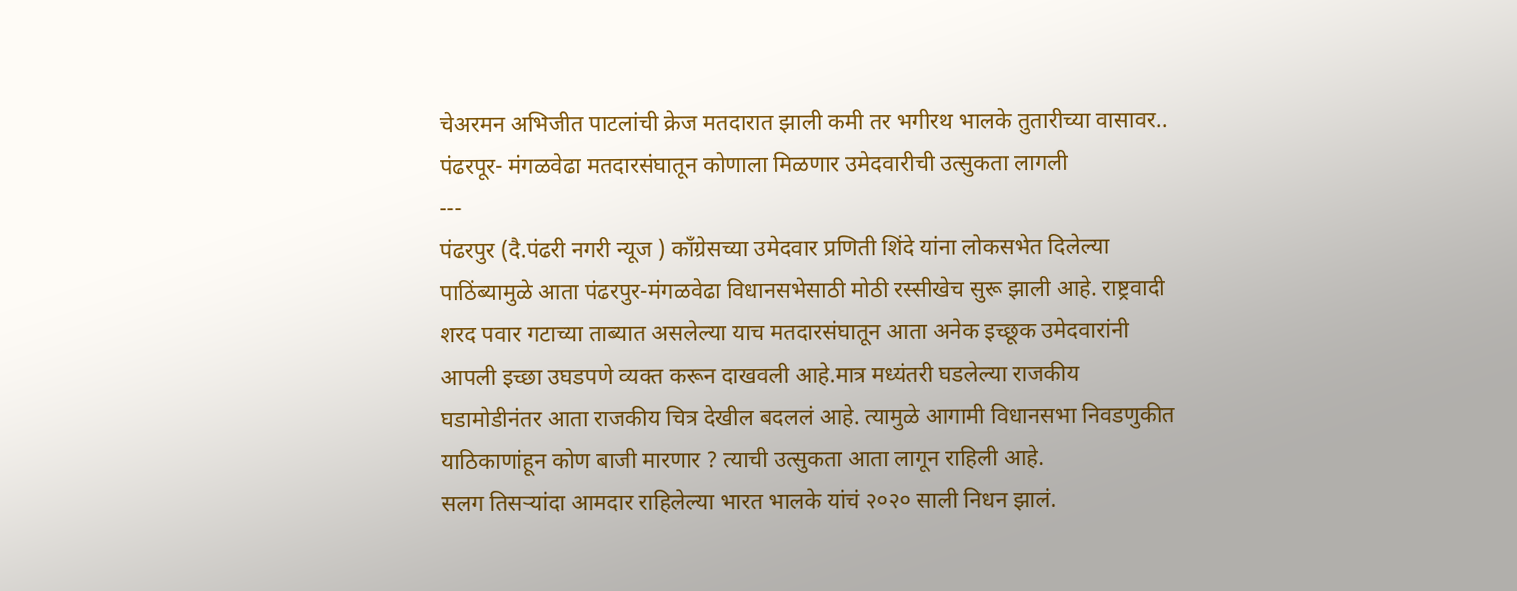चेअरमन अभिजीत पाटलांची क्रेज मतदारात झाली कमी तर भगीरथ भालके तुतारीच्या वासावर.. पंढरपूर- मंगळवेढा मतदारसंघातून कोणाला मिळणार उमेदवारीची उत्सुकता लागली
---
पंढरपुर (दै.पंढरी नगरी न्यूज ) कॉंग्रेसच्या उमेदवार प्रणिती शिंदे यांना लोकसभेत दिलेल्या पाठिंब्यामुळे आता पंढरपुर-मंगळवेढा विधानसभेसाठी मोठी रस्सीखेच सुरू झाली आहे. राष्ट्रवादी शरद पवार गटाच्या ताब्यात असलेल्या याच मतदारसंघातून आता अनेक इच्छूक उमेदवारांनी आपली इच्छा उघडपणे व्यक्त करून दाखवली आहे.मात्र मध्यंतरी घडलेल्या राजकीय घडामोडीनंतर आता राजकीय चित्र देखील बदललं आहे. त्यामुळे आगामी विधानसभा निवडणुकीत याठिकाणांहून कोण बाजी मारणार ? त्याची उत्सुकता आता लागून राहिली आहे.
सलग तिसऱ्यांदा आमदार राहिलेल्या भारत भालके यांचं २०२० साली निधन झालं.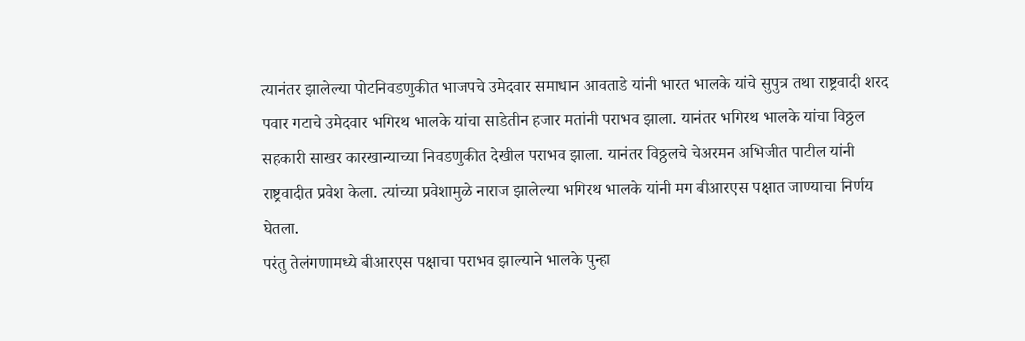त्यानंतर झालेल्या पोटनिवडणुकीत भाजपचे उमेदवार समाधान आवताडे यांनी भारत भालके यांचे सुपुत्र तथा राष्ट्रवादी शरद पवार गटाचे उमेदवार भगिरथ भालके यांचा साडेतीन हजार मतांनी पराभव झाला. यानंतर भगिरथ भालके यांचा विठ्ठल सहकारी साखर कारखान्याच्या निवडणुकीत देखील पराभव झाला. यानंतर विठ्ठलचे चेअरमन अभिजीत पाटील यांनी राष्ट्रवादीत प्रवेश केला. त्यांच्या प्रवेशामुळे नाराज झालेल्या भगिरथ भालके यांनी मग बीआरएस पक्षात जाण्याचा निर्णय घेतला.
परंतु तेलंगणामध्ये बीआरएस पक्षाचा पराभव झाल्याने भालके पुन्हा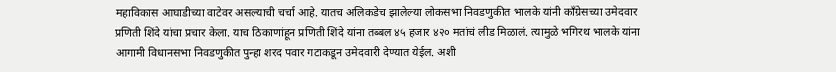महाविकास आघाडीच्या वाटेवर असल्याची चर्चा आहे. यातच अलिकडेच झालेल्या लोकसभा निवडणुकीत भालके यांनी कॉंग्रेसच्या उमेदवार प्रणिती शिंदे यांचा प्रचार केला. याच ठिकाणांहून प्रणिती शिंदे यांना तब्बल ४५ हजार ४२० मतांचं लीड मिळालं. त्यामुळे भगिरथ भालके यांना आगामी विधानसभा निवडणुकीत पुन्हा शरद पवार गटाकडून उमेदवारी देण्यात येईल. अशी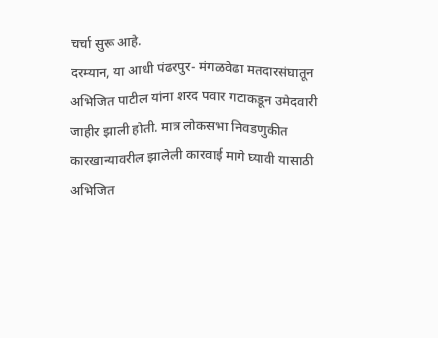चर्चा सुरू आहे.
दरम्यान, या आधी पंढरपुर- मंगळवेढा मतदारसंघातून अभिजित पाटील यांना शरद पवार गटाकडून उमेदवारी जाहीर झाली होती. मात्र लोकसभा निवडणुकीत कारखान्यावरील झालेली कारवाई मागे घ्यावी यासाठी अभिजित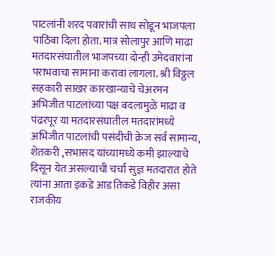पाटलांनी शरद पवारांची साथ सोडून भाजपला पाठिंबा दिला होता. मात्र सोलापुर आणि माढा मतदारसंघातील भाजपच्या दोन्ही उमेदवारांना पराभवाचा सामाना करावा लागला. श्री विठ्ठल सहकारी साखर कारखान्याचे चेअरमन अभिजीत पाटलांच्या पक्ष बदलामुळे माढा व पंढरपूर या मतदारसंघातील मतदारांमध्ये अभिजीत पाटलांची पसंदीची क्रेज सर्व सामान्य, शेतकरी ,सभासद यांच्यामध्ये कमी झाल्याचे दिसून येत असल्याची चर्चा सुज्ञ मतदारात होते त्यांना आता इकडे आड तिकडे विहीर असा राजकीय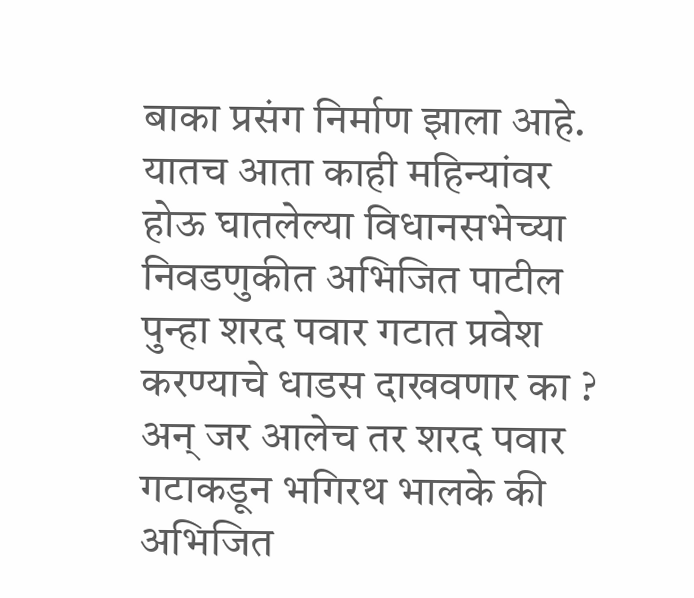बाका प्रसंग निर्माण झाला आहे. यातच आता काही महिन्यांवर होऊ घातलेल्या विधानसभेच्या निवडणुकीत अभिजित पाटील पुन्हा शरद पवार गटात प्रवेश करण्याचे धाडस दाखवणार का ? अन् जर आलेच तर शरद पवार गटाकडून भगिरथ भालके की अभिजित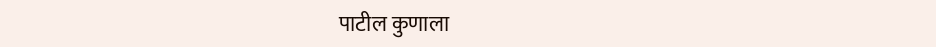पाटील कुणाला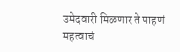उमेदवारी मिळणार ते पाहणं महत्वाचं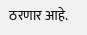ठरणार आहे.